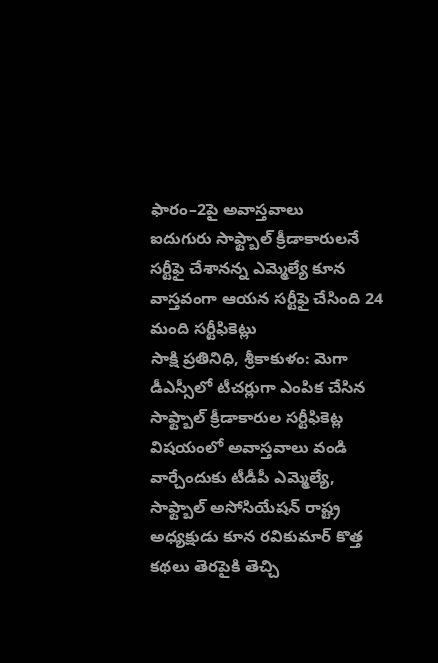ఫారం–2పై అవాస్తవాలు
ఐదుగురు సాఫ్ట్బాల్ క్రీడాకారులనే సర్టీఫై చేశానన్న ఎమ్మెల్యే కూన
వాస్తవంగా ఆయన సర్టీఫై చేసింది 24 మంది సర్టీఫికెట్లు
సాక్షి ప్రతినిధి, శ్రీకాకుళం: మెగా డీఎస్సీలో టీచర్లుగా ఎంపిక చేసిన సాఫ్ట్బాల్ క్రీడాకారుల సర్టీఫికెట్ల విషయంలో అవాస్తవాలు వండి వార్చేందుకు టీడీపీ ఎమ్మెల్యే, సాఫ్ట్బాల్ అసోసియేషన్ రాష్ట్ర అధ్యక్షుడు కూన రవికుమార్ కొత్త కథలు తెరపైకి తెచ్చి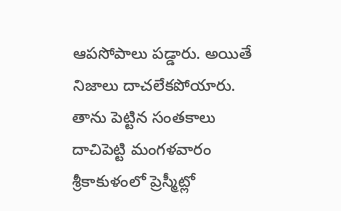ఆపసోపాలు పడ్డారు. అయితే నిజాలు దాచలేకపోయారు. తాను పెట్టిన సంతకాలు దాచిపెట్టి మంగళవారం శ్రీకాకుళంలో ప్రెస్మీట్లో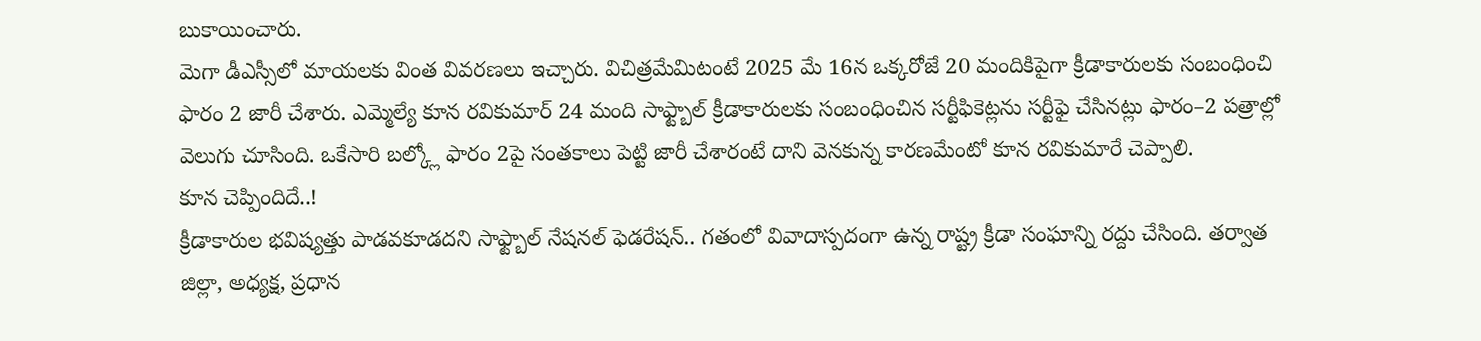బుకాయించారు.
మెగా డీఎస్సీలో మాయలకు వింత వివరణలు ఇచ్చారు. విచిత్రమేమిటంటే 2025 మే 16న ఒక్కరోజే 20 మందికిపైగా క్రీడాకారులకు సంబంధించి ఫారం 2 జారీ చేశారు. ఎమ్మెల్యే కూన రవికుమార్ 24 మంది సాఫ్ట్బాల్ క్రీడాకారులకు సంబంధించిన సర్టీఫికెట్లను సర్టీఫై చేసినట్లు ఫారం–2 పత్రాల్లో వెలుగు చూసింది. ఒకేసారి బల్క్లో ఫారం 2పై సంతకాలు పెట్టి జారీ చేశారంటే దాని వెనకున్న కారణమేంటో కూన రవికుమారే చెప్పాలి.
కూన చెప్పిందిదే..!
క్రీడాకారుల భవిష్యత్తు పాడవకూడదని సాఫ్ట్బాల్ నేషనల్ ఫెడరేషన్.. గతంలో వివాదాస్పదంగా ఉన్న రాష్ట్ర క్రీడా సంఘాన్ని రద్దు చేసింది. తర్వాత జిల్లా, అధ్యక్ష, ప్రధాన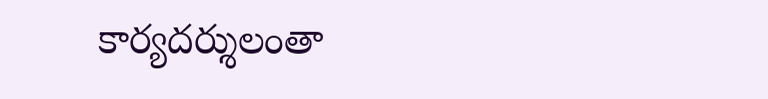కార్యదర్శులంతా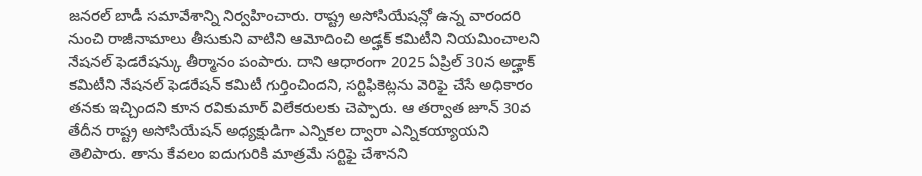జనరల్ బాడీ సమావేశాన్ని నిర్వహించారు. రాష్ట్ర అసోసియేషన్లో ఉన్న వారందరి నుంచి రాజీనామాలు తీసుకుని వాటిని ఆమోదించి అడ్హక్ కమిటీని నియమించాలని నేషనల్ ఫెడరేషన్కు తీర్మానం పంపారు. దాని ఆధారంగా 2025 ఏప్రిల్ 30న అడ్హాక్ కమిటీని నేషనల్ ఫెడరేషన్ కమిటీ గుర్తించిందని, సర్టిఫికెట్లను వెరిఫై చేసే అధికారం తనకు ఇచ్చిందని కూన రవికుమార్ విలేకరులకు చెప్పారు. ఆ తర్వాత జూన్ 30వ తేదీన రాష్ట్ర అసోసియేషన్ అధ్యక్షుడిగా ఎన్నికల ద్వారా ఎన్నికయ్యాయని తెలిపారు. తాను కేవలం ఐదుగురికి మాత్రమే సర్టిఫై చేశానని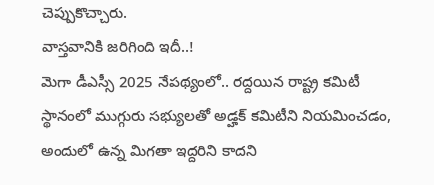చెప్పుకొచ్చారు.
వాస్తవానికి జరిగింది ఇదీ..!
మెగా డీఎస్సీ 2025 నేపథ్యంలో.. రద్దయిన రాష్ట్ర కమిటీ స్థానంలో ముగ్గురు సభ్యులతో అడ్హక్ కమిటీని నియమించడం, అందులో ఉన్న మిగతా ఇద్దరిని కాదని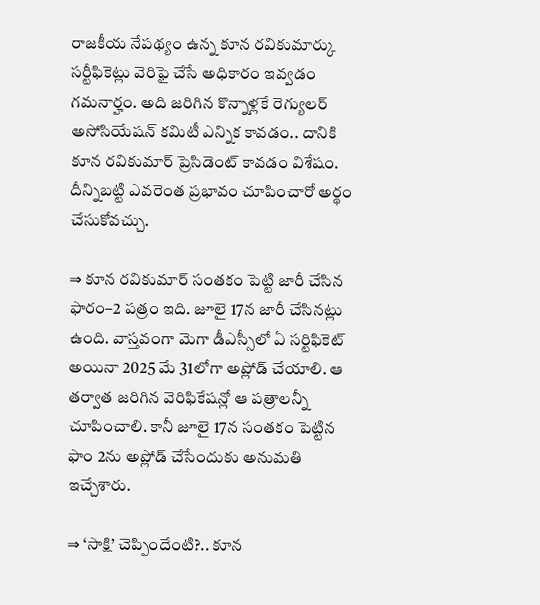రాజకీయ నేపథ్యం ఉన్న కూన రవికుమార్కు సర్టీఫికెట్లు వెరిఫై చేసే అధికారం ఇవ్వడం గమనార్హం. అది జరిగిన కొన్నాళ్లకే రెగ్యులర్ అసోసియేషన్ కమిటీ ఎన్నిక కావడం.. దానికి కూన రవికుమార్ ప్రెసిడెంట్ కావడం విశేషం. దీన్నిబట్టి ఎవరెంత ప్రభావం చూపించారో అర్థం చేసుకోవచ్చు.

⇒ కూన రవికుమార్ సంతకం పెట్టి జారీ చేసిన ఫారం–2 పత్రం ఇది. జూలై 17న జారీ చేసినట్లు ఉంది. వాస్తవంగా మెగా డీఎస్సీలో ఏ సర్టిఫికెట్ అయినా 2025 మే 31లోగా అప్లోడ్ చేయాలి. ఆ తర్వాత జరిగిన వెరిఫికేషన్లో ఆ పత్రాలన్నీ చూపించాలి. కానీ జూలై 17న సంతకం పెట్టిన ఫాం 2ను అప్లోడ్ చేసేందుకు అనుమతి ఇచ్చేశారు.

⇒ ‘సాక్షి’ చెప్పిందేంటి?.. కూన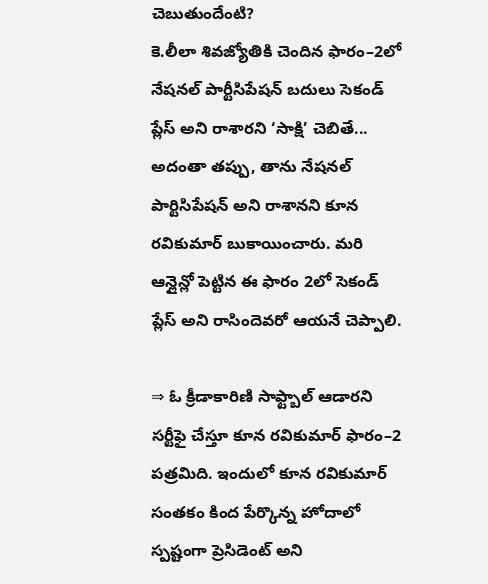చెబుతుందేంటి?
కె.లీలా శివజ్యోతికి చెందిన ఫారం–2లో నేషనల్ పార్టీసిపేషన్ బదులు సెకండ్ ప్లేస్ అని రాశారని ‘సాక్షి’ చెబితే... అదంతా తప్పు, తాను నేషనల్ పార్టిసిపేషన్ అని రాశానని కూన రవికుమార్ బుకాయించారు. మరి ఆన్లైన్లో పెట్టిన ఈ ఫారం 2లో సెకండ్ ప్లేస్ అని రాసిందెవరో ఆయనే చెప్పాలి.

⇒ ఓ క్రీడాకారిణి సాఫ్ట్బాల్ ఆడారని సర్టీఫై చేస్తూ కూన రవికుమార్ ఫారం–2 పత్రమిది. ఇందులో కూన రవికుమార్ సంతకం కింద పేర్కొన్న హోదాలో స్పష్టంగా ప్రెసిడెంట్ అని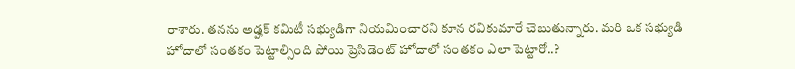రాశారు. తనను అడ్హక్ కమిటీ సభ్యుడిగా నియమించారని కూన రవికుమారే చెబుతున్నారు. మరి ఒక సభ్యుడి హోదాలో సంతకం పెట్టాల్సింది పోయి ప్రెసిడెంట్ హోదాలో సంతకం ఎలా పెట్టారో..?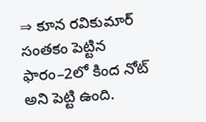⇒ కూన రవికుమార్ సంతకం పెట్టిన ఫారం–2లో కింద నోట్ అని పెట్టి ఉంది.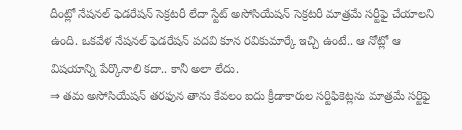దీంట్లో నేషనల్ ఫెడరేషన్ సెక్రటరీ లేదా స్టేట్ అసోసియేషన్ సెక్రటరీ మాత్రమే సర్టీఫై చేయాలని ఉంది. ఒకవేళ నేషనల్ ఫెడరేషన్ పదవి కూన రవికుమార్కే ఇచ్చి ఉంటే.. ఆ నోట్లో ఆ విషయాన్ని పేర్కొనాలి కదా.. కానీ అలా లేదు.
⇒ తమ అసోసియేషన్ తరఫున తాను కేవలం ఐదు క్రీడాకారుల సర్టిఫికెట్లను మాత్రమే సర్టిఫై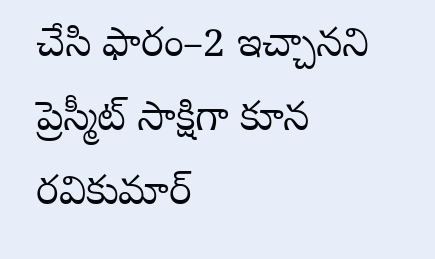చేసి ఫారం–2 ఇచ్చానని ప్రెస్మీట్ సాక్షిగా కూన రవికుమార్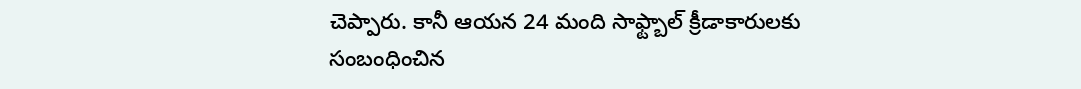చెప్పారు. కానీ ఆయన 24 మంది సాఫ్ట్బాల్ క్రీడాకారులకు సంబంధించిన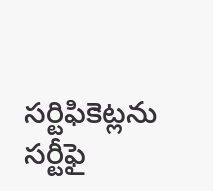సర్టిఫికెట్లను సర్టీఫై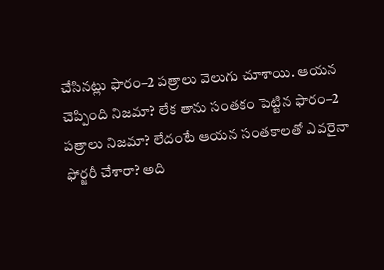చేసినట్లు ఫారం–2 పత్రాలు వెలుగు చూశాయి. ఆయన చెప్పింది నిజమా? లేక తాను సంతకం పెట్టిన ఫారం–2 పత్రాలు నిజమా? లేదంటే ఆయన సంతకాలతో ఎవరైనా ఫోర్జరీ చేశారా? అది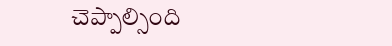చెప్పాల్సింది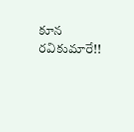కూన రవికుమారే!!